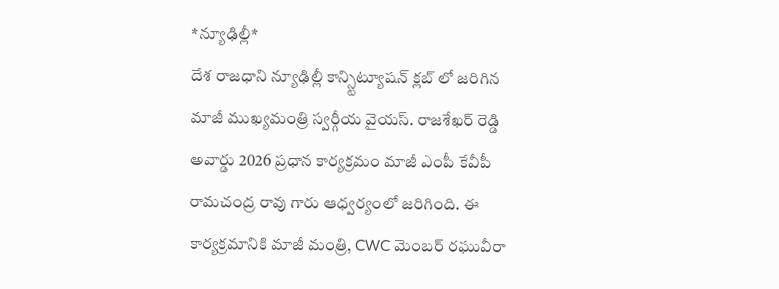*న్యూఢిల్లీ*
దేశ రాజధాని న్యూఢిల్లీ కాన్స్టిట్యూషన్ క్లబ్ లో జరిగిన మాజీ ముఖ్యమంత్రి స్వర్గీయ వైయస్. రాజశేఖర్ రెడ్డి అవార్డు 2026 ప్రధాన కార్యక్రమం మాజీ ఎంపీ కేవీపీ రామచంద్ర రావు గారు ఆధ్వర్యంలో జరిగింది. ఈ కార్యక్రమానికి మాజీ మంత్రి, CWC మెంబర్ రఘువీరా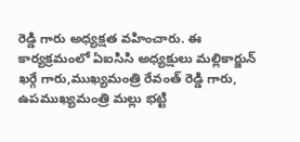రెడ్డి గారు అధ్యక్షత వహించారు. ఈ కార్యక్రమంలో ఏఐసిసి అధ్యక్షులు మల్లికార్జున్ ఖర్గే గారు,ముఖ్యమంత్రి రేవంత్ రెడ్డి గారు, ఉపముఖ్యమంత్రి మల్లు భట్టి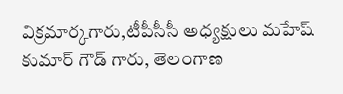విక్రమార్కగారు,టీపీసీసీ అధ్యక్షులు మహేష్ కుమార్ గౌడ్ గారు, తెలంగాణ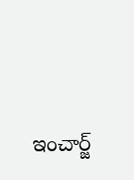ఇంచార్జ్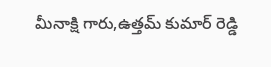మీనాక్షి గారు,ఉత్తమ్ కుమార్ రెడ్డి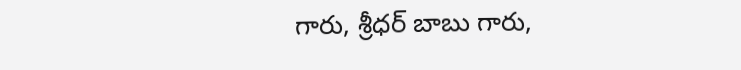గారు, శ్రీధర్ బాబు గారు,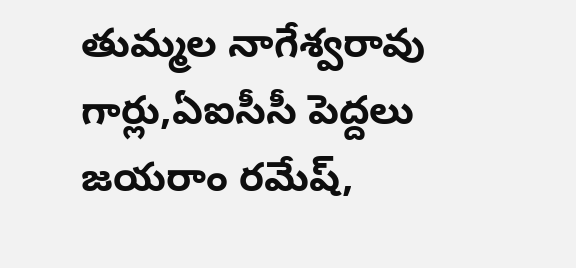తుమ్మల నాగేశ్వరావు గార్లు,ఏఐసీసీ పెద్దలు జయరాం రమేష్,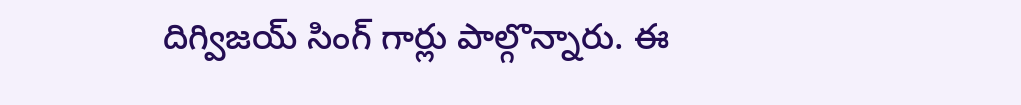దిగ్విజయ్ సింగ్ గార్లు పాల్గొన్నారు. ఈ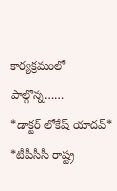కార్యక్రమంలో పాల్గొన్న……
*డాక్టర్ లోకేష్ యాదవ్*
*టీపీసీసీ రాష్ట్ర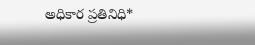అధికార ప్రతినిధి*